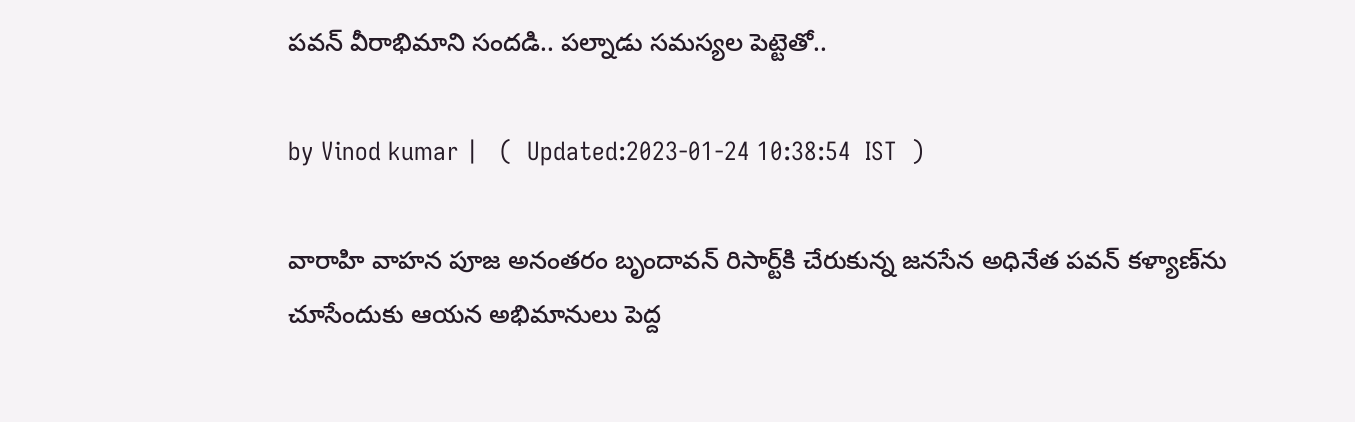పవన్ వీరాభిమాని సందడి.. పల్నాడు సమస్యల పెట్టెతో..

by Vinod kumar |   (  Updated:2023-01-24 10:38:54  IST  )

వారాహి వాహన పూజ అనంతరం బృందావన్ రిసార్ట్‌కి చేరుకున్న జనసేన అధినేత పవన్ కళ్యాణ్‌ను చూసేందుకు ఆయన అభిమానులు పెద్ద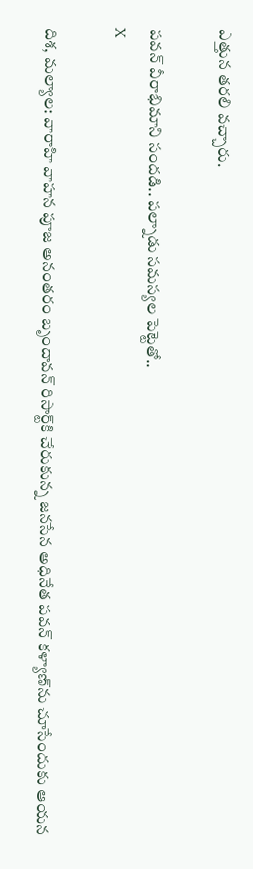ఎత్తున తరలి వచ్చారు.

పవన్ వీరాభిమాని సందడి.. పల్నాడు సమస్యల పెట్టెతో..
X

దిశ, మల్యాల: వారాహి వాహన పూజ అనంతరం బృందావన్ రిసార్ట్‌కి చేరుకున్న జనసేన అధినేత పవన్ కళ్యాణ్‌ను చూసేందుకు ఆయన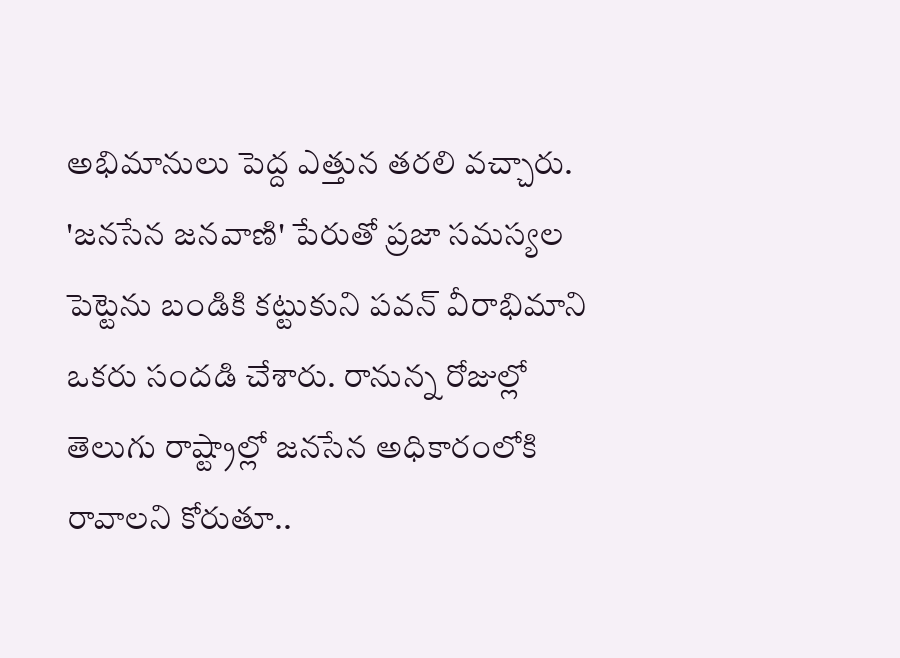అభిమానులు పెద్ద ఎత్తున తరలి వచ్చారు. 'జనసేన జనవాణి' పేరుతో ప్రజా సమస్యల పెట్టె‌ను బండికి కట్టుకుని పవన్ వీరాభిమాని ఒకరు సందడి చేశారు. రానున్న రోజుల్లో తెలుగు రాష్ట్రాల్లో జనసేన అధికారంలోకి రావాలని కోరుతూ..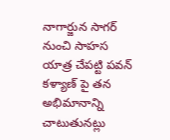నాగార్జున సాగర్ నుంచి సాహస యాత్ర చేపట్టి పవన్ కళ్యాణ్ పై తన అభిమానాన్ని చాటుతునట్లు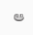ఆ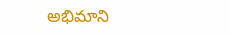అభిమాని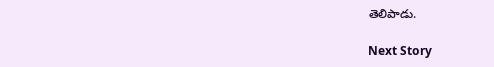తెలిపాడు.

Next Story